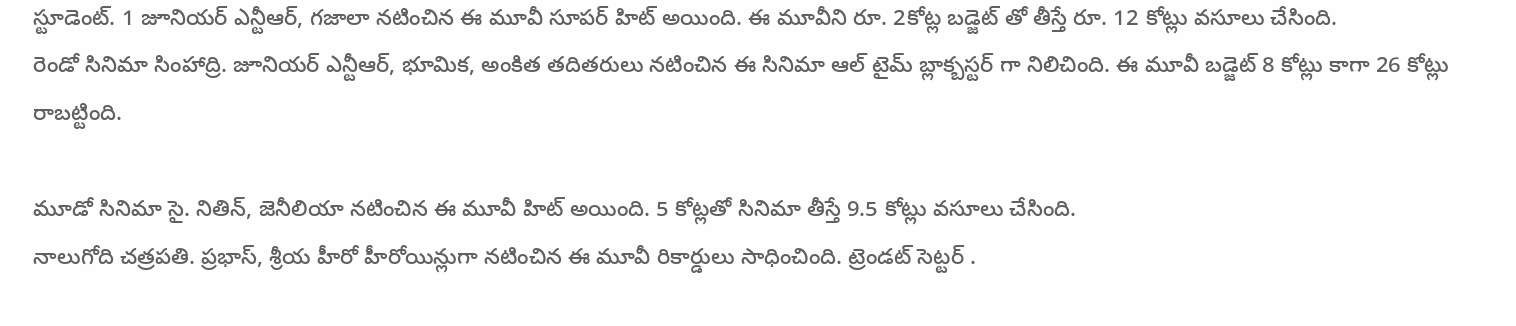స్టూడెంట్. 1 జూనియర్ ఎన్టీఆర్, గజాలా నటించిన ఈ మూవీ సూపర్ హిట్ అయింది. ఈ మూవీని రూ. 2కోట్ల బడ్జెట్ తో తీస్తే రూ. 12 కోట్లు వసూలు చేసింది.
రెండో సినిమా సింహాద్రి. జూనియర్ ఎన్టీఆర్, భూమిక, అంకిత తదితరులు నటించిన ఈ సినిమా ఆల్ టైమ్ బ్లాక్బస్టర్ గా నిలిచింది. ఈ మూవీ బడ్జెట్ 8 కోట్లు కాగా 26 కోట్లు రాబట్టింది.

మూడో సినిమా సై. నితిన్, జెనీలియా నటించిన ఈ మూవీ హిట్ అయింది. 5 కోట్లతో సినిమా తీస్తే 9.5 కోట్లు వసూలు చేసింది.
నాలుగోది చత్రపతి. ప్రభాస్, శ్రీయ హీరో హీరోయిన్లుగా నటించిన ఈ మూవీ రికార్డులు సాధించింది. ట్రెండట్ సెట్టర్ .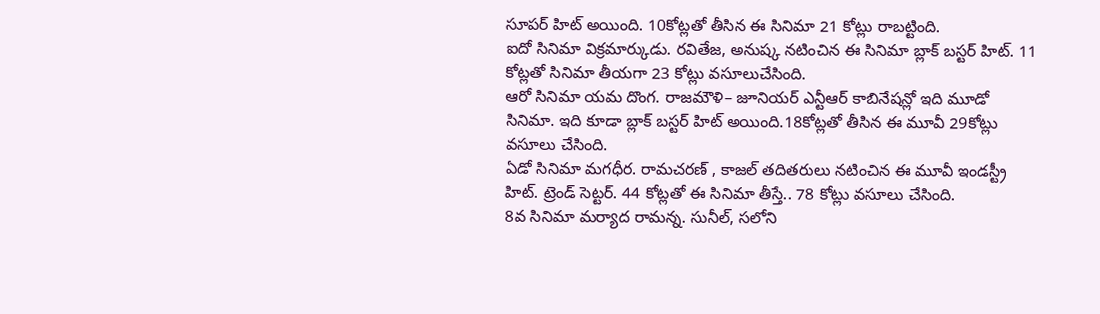సూపర్ హిట్ అయింది. 10కోట్లతో తీసిన ఈ సినిమా 21 కోట్లు రాబట్టింది.
ఐదో సినిమా విక్రమార్కుడు. రవితేజ, అనుష్క నటించిన ఈ సినిమా బ్లాక్ బస్టర్ హిట్. 11 కోట్లతో సినిమా తీయగా 23 కోట్లు వసూలుచేసింది.
ఆరో సినిమా యమ దొంగ. రాజమౌళి– జూనియర్ ఎన్టీఆర్ కాబినేషన్లో ఇది మూడో సినిమా. ఇది కూడా బ్లాక్ బస్టర్ హిట్ అయింది.18కోట్లతో తీసిన ఈ మూవీ 29కోట్లు వసూలు చేసింది.
ఏడో సినిమా మగధీర. రామచరణ్ , కాజల్ తదితరులు నటించిన ఈ మూవీ ఇండస్ట్రీ హిట్. ట్రెండ్ సెట్టర్. 44 కోట్లతో ఈ సినిమా తీస్తే.. 78 కోట్లు వసూలు చేసింది.
8వ సినిమా మర్యాద రామన్న. సునీల్, సలోని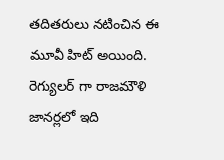తదితరులు నటించిన ఈ మూవీ హిట్ అయింది. రెగ్యులర్ గా రాజమౌళి జానర్లలో ఇది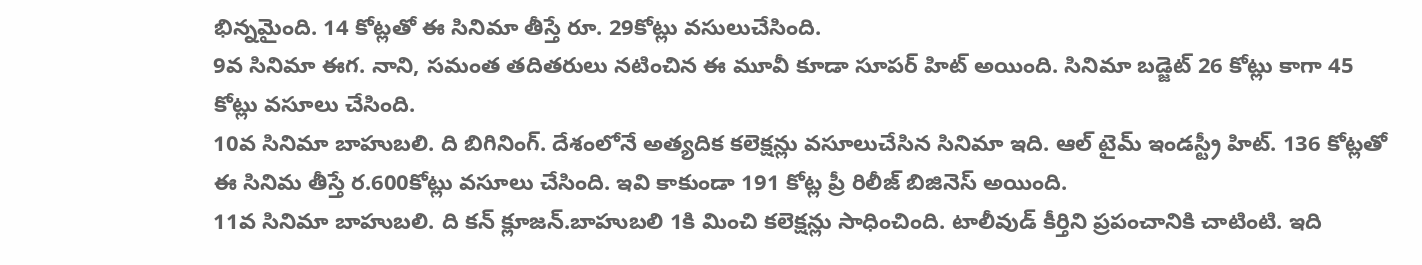భిన్నమైంది. 14 కోట్లతో ఈ సినిమా తీస్తే రూ. 29కోట్లు వసులుచేసింది.
9వ సినిమా ఈగ. నాని, సమంత తదితరులు నటించిన ఈ మూవీ కూడా సూపర్ హిట్ అయింది. సినిమా బడ్జెట్ 26 కోట్లు కాగా 45 కోట్లు వసూలు చేసింది.
10వ సినిమా బాహుబలి. ది బిగినింగ్. దేశంలోనే అత్యదిక కలెక్షన్లు వసూలుచేసిన సినిమా ఇది. ఆల్ టైమ్ ఇండస్ట్రీ హిట్. 136 కోట్లతో ఈ సినిమ తీస్తే ర.600కోట్లు వసూలు చేసింది. ఇవి కాకుండా 191 కోట్ల ప్రీ రిలీజ్ బిజినెస్ అయింది.
11వ సినిమా బాహుబలి. ది కన్ క్లూజన్.బాహుబలి 1కి మించి కలెక్షన్లు సాధించింది. టాలీవుడ్ కీర్తిని ప్రపంచానికి చాటింటి. ఇది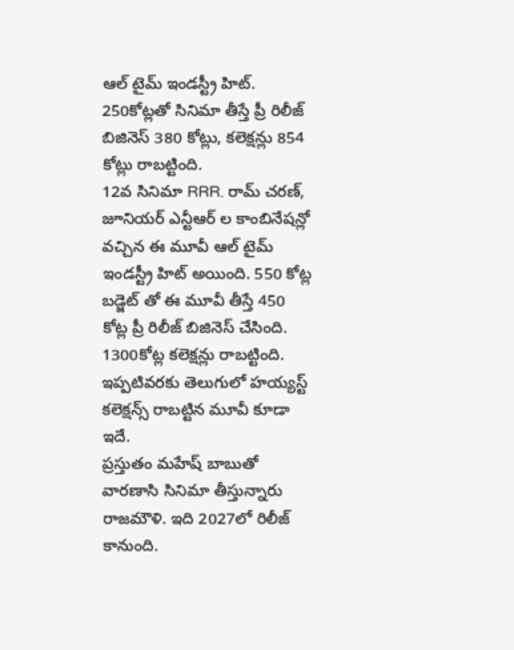ఆల్ టైమ్ ఇండస్ట్రీ హిట్. 250కోట్లతో సినిమా తీస్తే ప్రీ రిలీజ్ బిజినెస్ 380 కోట్లు, కలెక్షన్లు 854 కోట్లు రాబట్టింది.
12వ సినిమా RRR. రామ్ చరణ్, జూనియర్ ఎన్టీఆర్ ల కాంబినేషన్లో వచ్చిన ఈ మూవీ ఆల్ టైమ్ ఇండస్ట్రీ హిట్ అయింది. 550 కోట్ల బడ్జెట్ తో ఈ మూవీ తీస్తే 450 కోట్ల ప్రీ రిలీజ్ బిజినెస్ చేసింది. 1300కోట్ల కలెక్షన్లు రాబట్టింది. ఇప్పటివరకు తెలుగులో హయ్యస్ట్ కలెక్షన్స్ రాబట్టిన మూవీ కూడా ఇదే.
ప్రస్తుతం మహేష్ బాబుతో వారణాసి సినిమా తీస్తున్నారు రాజమౌళి. ఇది 2027లో రిలీజ్ కానుంది.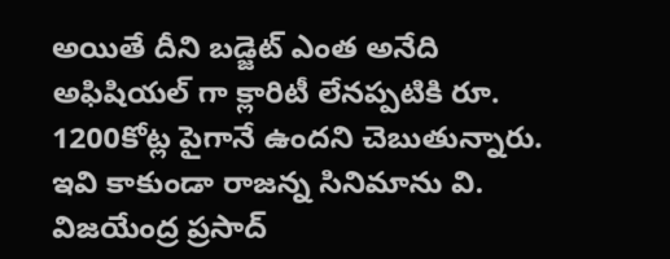అయితే దీని బడ్జెట్ ఎంత అనేది అఫిషియల్ గా క్లారిటీ లేనప్పటికి రూ. 1200కోట్ల పైగానే ఉందని చెబుతున్నారు.
ఇవి కాకుండా రాజన్న సినిమాను వి. విజయేంద్ర ప్రసాద్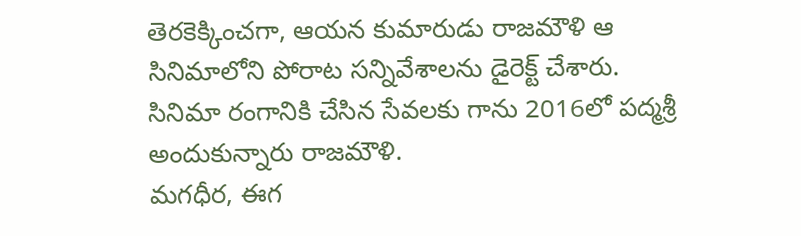తెరకెక్కించగా, ఆయన కుమారుడు రాజమౌళి ఆ సినిమాలోని పోరాట సన్నివేశాలను డైరెక్ట్ చేశారు.
సినిమా రంగానికి చేసిన సేవలకు గాను 2016లో పద్మశ్రీ అందుకున్నారు రాజమౌళి.
మగధీర, ఈగ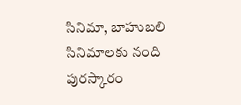సినిమా, బాహుబలి సినిమాలకు నంది పురస్కారం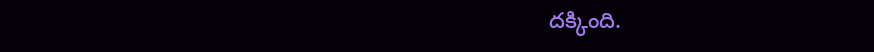దక్కింది.